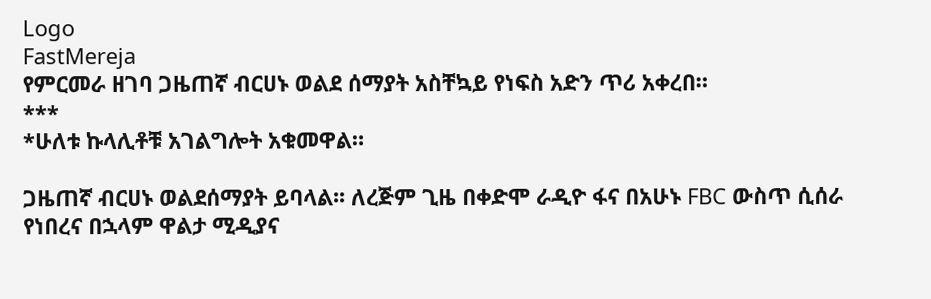Logo
FastMereja
የምርመራ ዘገባ ጋዜጠኛ ብርሀኑ ወልደ ሰማያት አስቸኳይ የነፍስ አድን ጥሪ አቀረበ።
***
*ሁለቱ ኩላሊቶቹ አገልግሎት አቁመዋል።

ጋዜጠኛ ብርሀኑ ወልደሰማያት ይባላል፡፡ ለረጅም ጊዜ በቀድሞ ራዲዮ ፋና በአሁኑ FBC ውስጥ ሲሰራ የነበረና በኋላም ዋልታ ሚዲያና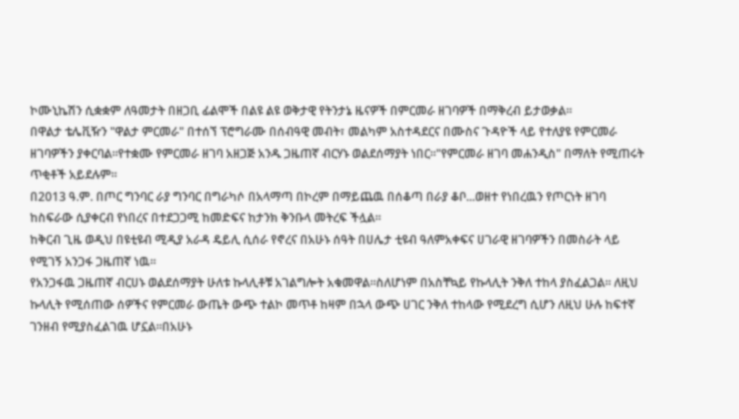ኮሙኒኬሽን ሲቋቋም ለዓመታት በዘጋቢ ፊልሞች በልዩ ልዩ ወቅታዊ የትንታኔ ዜናዎች በምርመራ ዘገባዎች በማቅረብ ይታወቃል።
በዋልታ ቴሌቪዥን "ዋልታ ምርመራ" በተሰኘ ፕሮግራሙ በሰብዓዊ መብት፣ መልካም አስተዳደርና በሙስና ጉዳዮች ላይ የተለያዩ የምርመራ ዘገባዎችን ያቀርባል።የተቋሙ የምርመራ ዘገባ አዘጋጅ አንዱ ጋዜጠኛ ብርሃኑ ወልደሰማያት ነበር።"የምርመራ ዘገባ መሐንዲስ" በማለት የሚጠሩት ጥቂቶች አይደሉም።
በ2013 ዓ.ም. በጦር ግንባር ራያ ግንባር በግራካሶ በአላማጣ በኮረም በማይጨዉ በሰቆጣ በራያ ቆቦ...ወዘተ የነበረዉን የጦርነት ዘገባ ከስፍራው ሲያቀርብ የነበረና በተደጋጋሚ ከመድፍና ከታንክ ቅንቡላ መትረፍ ችሏል።
ከቅርብ ጊዜ ወዲህ በዩቲዩብ ሚዲያ አራዳ ዴይሊ ሲሰራ የኖረና በአሁኑ ሰዓት በሀሌታ ቲዩብ ዓለምአቀፍና ሀገራዊ ዘገባዎችን በመስራት ላይ የሚገኝ አንጋፋ ጋዜጠኛ ነዉ።
የአንጋፋዉ ጋዜጠኛ ብርሀኑ ወልደሰማያት ሁለቱ ኩላሊቶቹ አገልግሎት አቁመዋል።ስለሆነም በአስቸኳይ የኩላሊት ንቅለ ተከላ ያስፈልጋል። ለዚህ ኩላሊት የሚሰጠው ሰዎችና የምርመራ ውጤት ውጭ ተልኮ መጥቶ ከዛም በኋላ ውጭ ሀገር ንቅለ ተከላው የሚደረግ ሲሆን ለዚህ ሁሉ ከፍተኛ ገንዘብ የሚያስፈልገዉ ሆኗል።በአሁኑ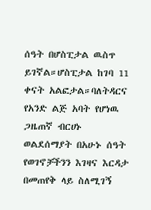ሰዓት በሆስፒታል ዉስጥ ይገኛል።ሆስፒታል ከገባ 11 ቀናት አልፎታል።ባለትዳርና የአንድ ልጅ አባት የሆነዉ ጋዜጠኛ ብርሀኑ ወልደሰማያት በአሁኑ ሰዓት የወገኖቻችንን እገዛና እርዳታ በመጠየቅ ላይ ስለሚገኝ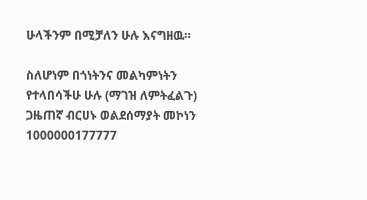ሁላችንም በሚቻለን ሁሉ እናግዘዉ።

ስለሆነም በጎነትንና መልካምነትን የተላበሳችሁ ሁሉ (ማገዝ ለምትፈልጉ)
ጋዜጠኛ ብርሀኑ ወልደሰማያት መኮነን
1000000177777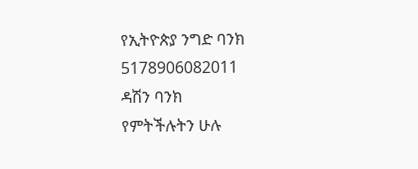የኢትዮጵያ ንግድ ባንክ
5178906082011
ዳሽን ባንክ
የምትችሉትን ሁሉ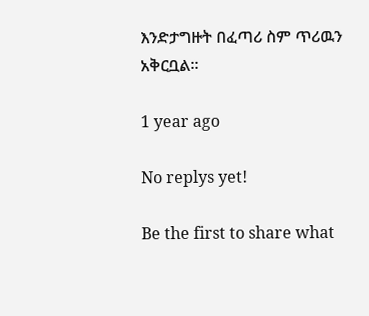እንድታግዙት በፈጣሪ ስም ጥሪዉን አቅርቧል።

1 year ago

No replys yet!

Be the first to share what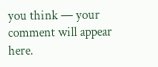you think — your comment will appear here.